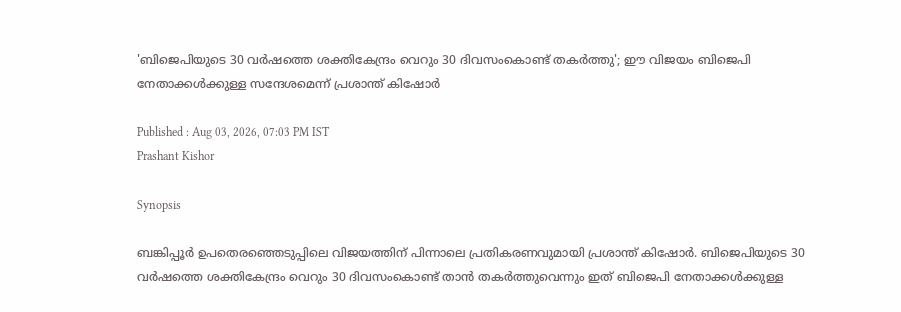'ബിജെപിയുടെ 30 വർഷത്തെ ശക്തികേന്ദ്രം വെറും 30 ദിവസംകൊണ്ട് തകർത്തു'; ഈ വിജയം ബിജെപി നേതാക്കൾക്കുള്ള സന്ദേശമെന്ന് പ്രശാന്ത് കിഷോർ

Published : Aug 03, 2026, 07:03 PM IST
Prashant Kishor

Synopsis

ബങ്കിപ്പൂർ ഉപതെരഞ്ഞെടുപ്പിലെ വിജയത്തിന് പിന്നാലെ പ്രതികരണവുമായി പ്രശാന്ത് കിഷോർ. ബിജെപിയുടെ 30 വർഷത്തെ ശക്തികേന്ദ്രം വെറും 30 ദിവസംകൊണ്ട് താൻ തകർത്തുവെന്നും ഇത് ബിജെപി നേതാക്കൾക്കുള്ള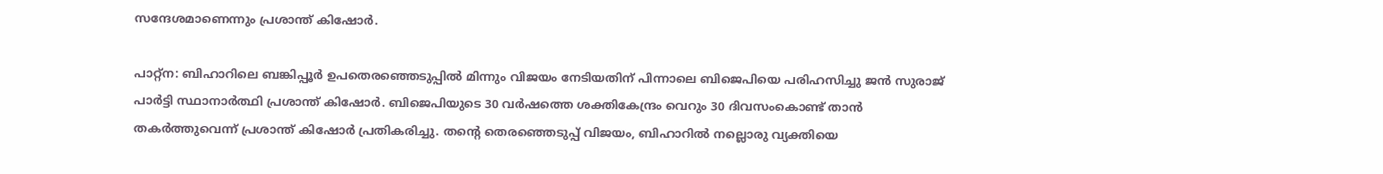സന്ദേശമാണെന്നും പ്രശാന്ത് കിഷോർ.

പാറ്റ്ന: ബിഹാറിലെ ബങ്കിപ്പൂർ ഉപതെരഞ്ഞെടുപ്പിൽ മിന്നും വിജയം നേടിയതിന് പിന്നാലെ ബിജെപിയെ പരിഹസിച്ചു ജൻ സുരാജ് പാർട്ടി സ്ഥാനാർത്ഥി പ്രശാന്ത് കിഷോർ. ബിജെപിയുടെ 30 വർഷത്തെ ശക്തികേന്ദ്രം വെറും 30 ദിവസംകൊണ്ട് താൻ തകർത്തുവെന്ന് പ്രശാന്ത് കിഷോർ പ്രതികരിച്ചു. തൻ്റെ തെരഞ്ഞെടുപ്പ് വിജയം, ബിഹാറിൽ നല്ലൊരു വ്യക്തിയെ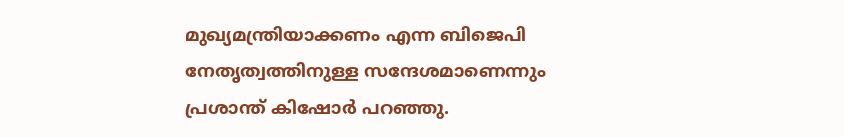മുഖ്യമന്ത്രിയാക്കണം എന്ന ബിജെപി നേതൃത്വത്തിനുള്ള സന്ദേശമാണെന്നും പ്രശാന്ത് കിഷോർ പറഞ്ഞു.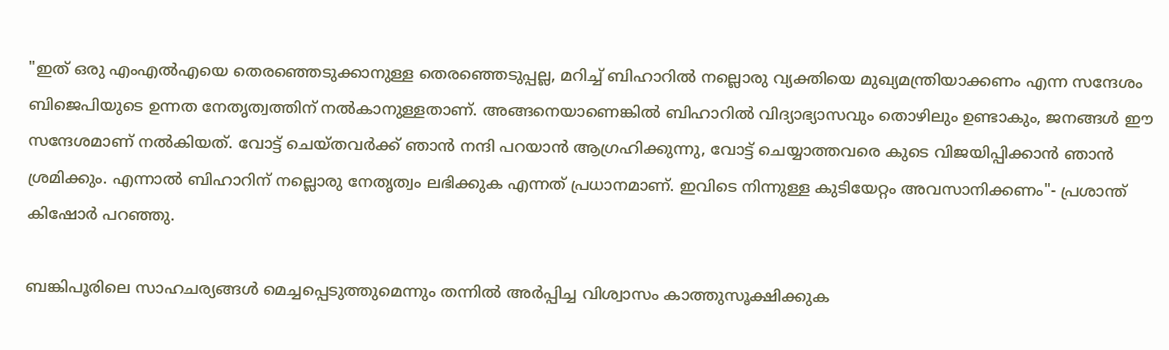"ഇത് ഒരു എംഎൽഎയെ തെരഞ്ഞെടുക്കാനുള്ള തെരഞ്ഞെടുപ്പല്ല, മറിച്ച് ബിഹാറിൽ നല്ലൊരു വ്യക്തിയെ മുഖ്യമന്ത്രിയാക്കണം എന്ന സന്ദേശം ബിജെപിയുടെ ഉന്നത നേതൃത്വത്തിന് നൽകാനുള്ളതാണ്. അങ്ങനെയാണെങ്കിൽ ബിഹാറിൽ വിദ്യാഭ്യാസവും തൊഴിലും ഉണ്ടാകും, ജനങ്ങൾ ഈ സന്ദേശമാണ് നൽകിയത്. വോട്ട് ചെയ്തവർക്ക് ഞാൻ നന്ദി പറയാൻ ആഗ്രഹിക്കുന്നു, വോട്ട് ചെയ്യാത്തവരെ കുടെ വിജയിപ്പിക്കാൻ ഞാൻ ശ്രമിക്കും. എന്നാൽ ബിഹാറിന് നല്ലൊരു നേതൃത്വം ലഭിക്കുക എന്നത് പ്രധാനമാണ്. ഇവിടെ നിന്നുള്ള കുടിയേറ്റം അവസാനിക്കണം"- പ്രശാന്ത് കിഷോർ പറഞ്ഞു.

ബങ്കിപൂരിലെ സാഹചര്യങ്ങൾ മെച്ചപ്പെടുത്തുമെന്നും തന്നിൽ അർപ്പിച്ച വിശ്വാസം കാത്തുസൂക്ഷിക്കുക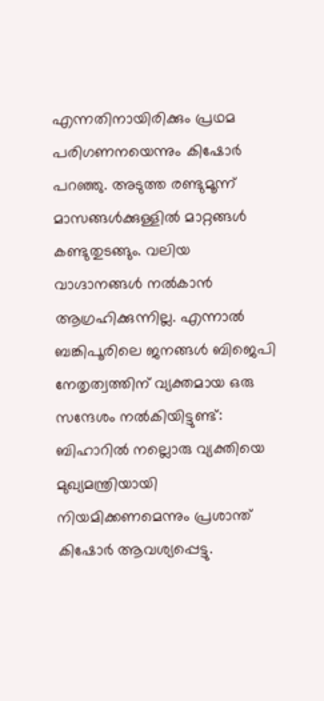എന്നതിനായിരിക്കും പ്രഥമ പരിഗണനയെന്നും കിഷോർ പറഞ്ഞു. അടുത്ത രണ്ടുമൂന്ന് മാസങ്ങൾക്കുള്ളിൽ മാറ്റങ്ങൾ കണ്ടുതുടങ്ങും. വലിയ വാഗ്ദാനങ്ങൾ നൽകാൻ ആഗ്രഹിക്കുന്നില്ല. എന്നാൽ ബങ്കിപൂരിലെ ജനങ്ങൾ ബിജെപി നേതൃത്വത്തിന് വ്യക്തമായ ഒരു സന്ദേശം നൽകിയിട്ടുണ്ട്: ബിഹാറിൽ നല്ലൊരു വ്യക്തിയെ മുഖ്യമന്ത്രിയായി നിയമിക്കണമെന്നും പ്രശാന്ത് കിഷോർ ആവശ്യപ്പെട്ടു.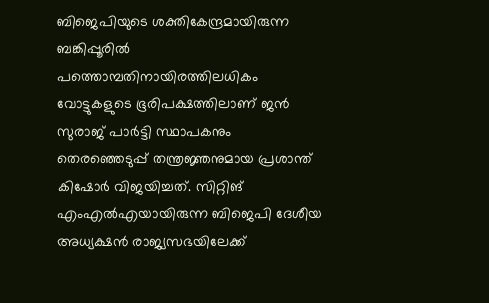ബിജെപിയുടെ ശക്തികേന്ദ്രമായിരുന്ന ബങ്കിപ്പൂരിൽ പത്തൊമ്പതിനായിരത്തിലധികം വോട്ടുകളുടെ ഭൂരിപക്ഷത്തിലാണ് ജൻ സുരാജ് പാർട്ടി സ്ഥാപകനും തെരഞ്ഞെടുപ്പ് തന്ത്രജ്ഞനുമായ പ്രശാന്ത് കിഷോർ വിജയിച്ചത്. സിറ്റിങ് എംഎൽഎയായിരുന്ന ബിജെപി ദേശീയ അധ്യക്ഷൻ രാജ്യസഭയിലേക്ക്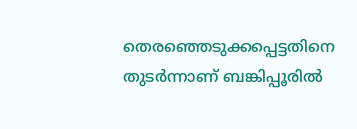തെരഞ്ഞെടുക്കപ്പെട്ടതിനെ തുടർന്നാണ് ബങ്കിപ്പൂരിൽ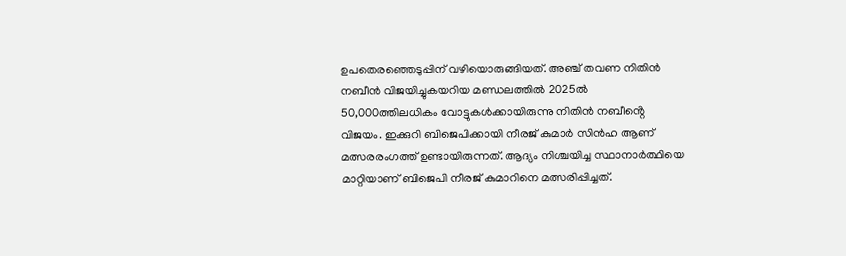ഉപതെരഞ്ഞെടുപ്പിന് വഴിയൊരുങ്ങിയത്. അഞ്ച് തവണ നിതിൻ നബീൻ വിജയിച്ചുകയറിയ മണ്ഡലത്തിൽ 2025ൽ 50,000ത്തിലധികം വോട്ടുകൾക്കായിരുന്നു നിതിൻ നബീൻ്റെ വിജയം. ഇക്കുറി ബിജെപിക്കായി നീരജ് കുമാർ സിൻഹ ആണ് മത്സരരംഗത്ത് ഉണ്ടായിരുന്നത്. ആദ്യം നിശ്ചയിച്ച സ്ഥാനാർത്ഥിയെ മാറ്റിയാണ് ബിജെപി നീരജ് കുമാറിനെ മത്സരിപ്പിച്ചത്.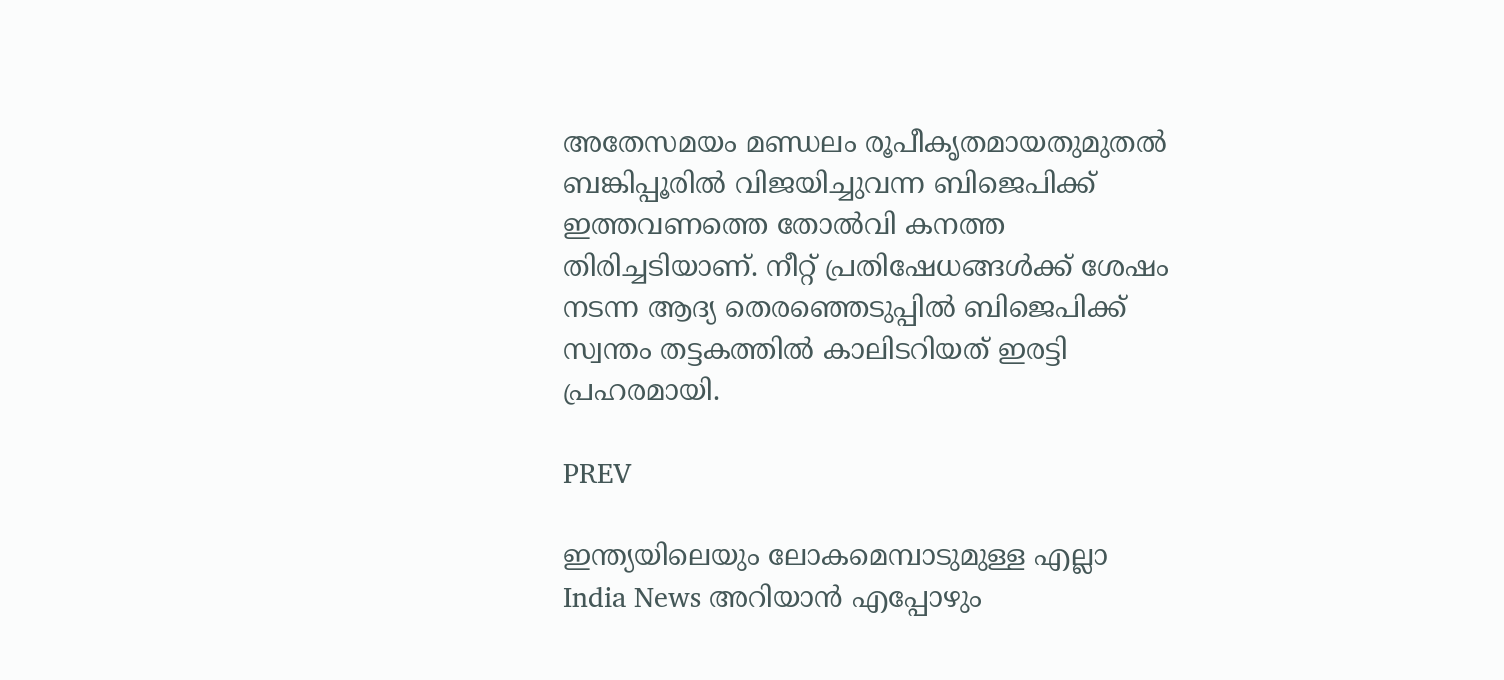അതേസമയം മണ്ഡലം രൂപീകൃതമായതുമുതൽ ബങ്കിപ്പൂരിൽ വിജയിച്ചുവന്ന ബിജെപിക്ക് ഇത്തവണത്തെ തോൽവി കനത്ത തിരിച്ചടിയാണ്. നീറ്റ് പ്രതിഷേധങ്ങൾക്ക് ശേഷം നടന്ന ആദ്യ തെരഞ്ഞെടുപ്പിൽ ബിജെപിക്ക് സ്വന്തം തട്ടകത്തിൽ കാലിടറിയത് ഇരട്ടി പ്രഹരമായി.

PREV

ഇന്ത്യയിലെയും ലോകമെമ്പാടുമുള്ള എല്ലാ India News അറിയാൻ എപ്പോഴും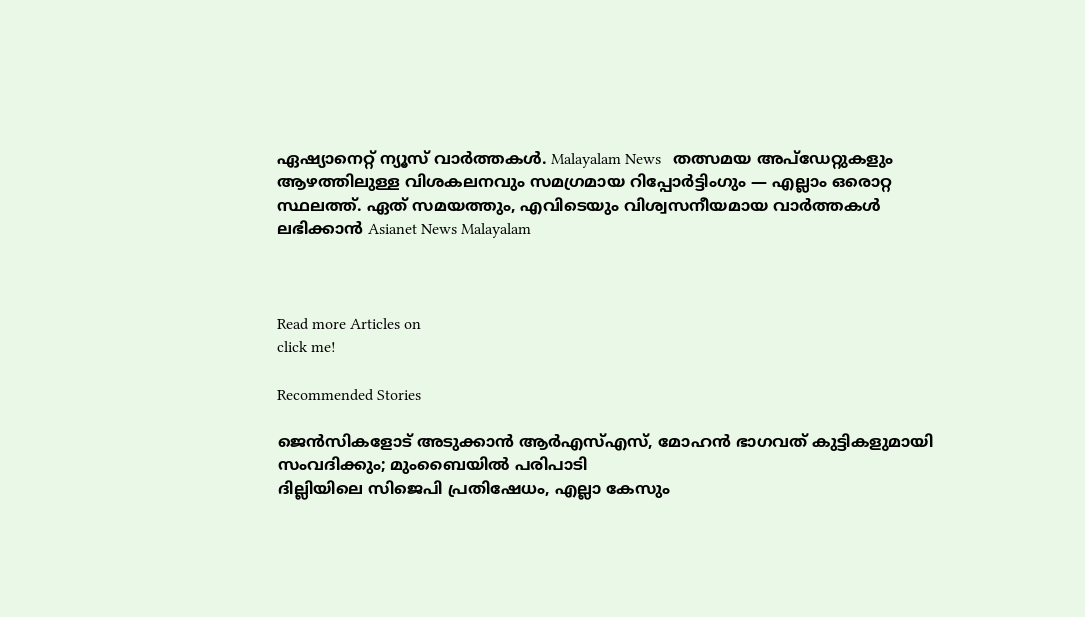ഏഷ്യാനെറ്റ് ന്യൂസ് വാർത്തകൾ. Malayalam News   തത്സമയ അപ്‌ഡേറ്റുകളും ആഴത്തിലുള്ള വിശകലനവും സമഗ്രമായ റിപ്പോർട്ടിംഗും — എല്ലാം ഒരൊറ്റ സ്ഥലത്ത്. ഏത് സമയത്തും, എവിടെയും വിശ്വസനീയമായ വാർത്തകൾ ലഭിക്കാൻ Asianet News Malayalam



Read more Articles on
click me!

Recommended Stories

ജെൻസികളോട് അടുക്കാൻ ആർഎസ്എസ്, മോഹൻ ഭാഗവത് കുട്ടികളുമായി സംവദിക്കും; മുംബൈയിൽ പരിപാടി
ദില്ലിയിലെ സിജെപി പ്രതിഷേധം, എല്ലാ കേസും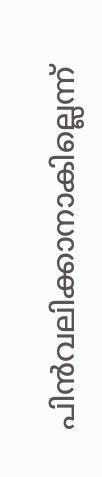പിൻവലിക്കാനാകില്ലെന്ന്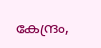കേന്ദ്രം,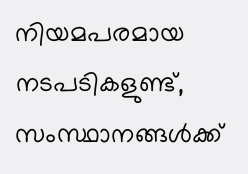നിയമപരമായ നടപടികളുണ്ട്, സംസ്ഥാനങ്ങൾക്ക്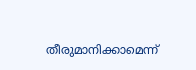തീരുമാനിക്കാമെന്ന്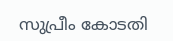സുപ്രീം കോടതി